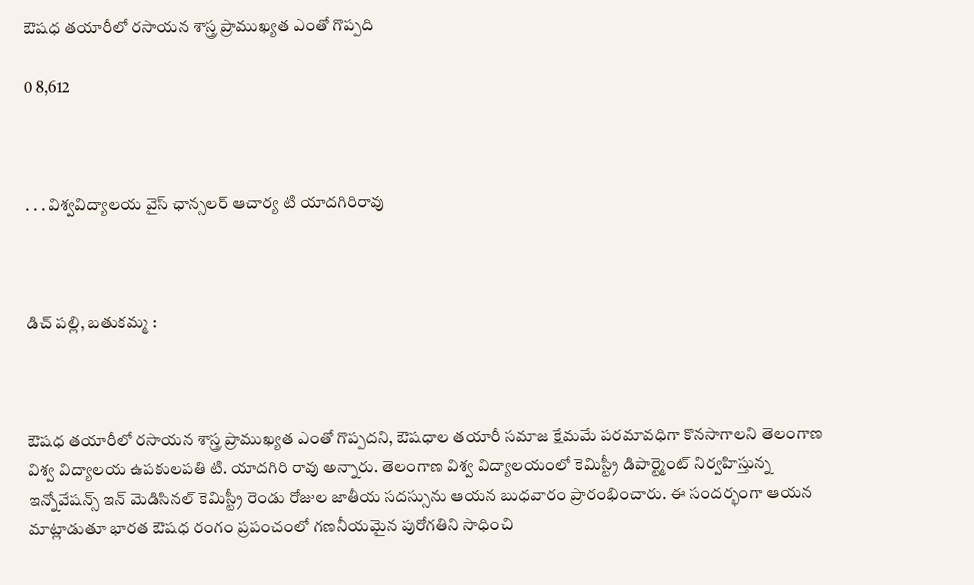ఔషధ తయారీలో రసాయన శాస్త్ర ప్రాముఖ్యత ఎంతో గొప్పది

0 8,612



. . . విశ్వవిద్యాలయ వైస్ ఛాన్సలర్ ఆచార్య టి యాదగిరిరావు



డిచ్ పల్లి, బతుకమ్మ :



ఔషధ తయారీలో రసాయన శాస్త్ర ప్రాముఖ్యత ఎంతో గొప్పదని, ఔషధాల తయారీ సమాజ క్షేమమే పరమావధిగా కొనసాగాలని తెలంగాణ విశ్వ విద్యాలయ ఉపకులపతి టి. యాదగిరి రావు అన్నారు. తెలంగాణ విశ్వ విద్యాలయంలో కెమిస్ట్రీ డిపార్ట్మెంట్ నిర్వహిస్తున్న ఇన్నోవేషన్స్ ఇన్ మెడిసినల్ కెమిస్ట్రీ రెండు రోజుల జాతీయ సదస్సును ఆయన బుధవారం ప్రారంభించారు. ఈ సందర్భంగా ఆయన మాట్లాడుతూ భారత ఔషధ రంగం ప్రపంచంలో గణనీయమైన పురోగతిని సాధించి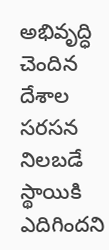అభివృద్ధి చెందిన దేశాల సరసన నిలబడే స్థాయికి ఎదిగిందని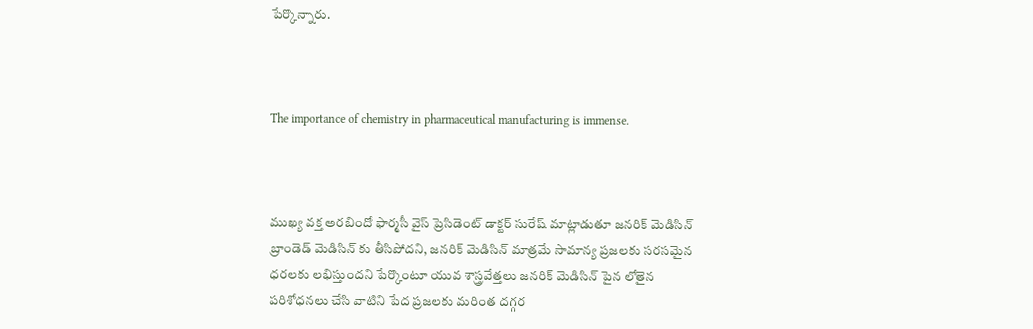పేర్కొన్నారు.



The importance of chemistry in pharmaceutical manufacturing is immense.



ముఖ్య వక్త అరబిందో ఫార్మసీ వైస్ ప్రెసిడెంట్ డాక్టర్ సురేష్ మాట్లాడుతూ జనరిక్ మెడిసిన్ బ్రాండెడ్ మెడిసిన్ కు తీసిపోదని, జనరిక్ మెడిసిన్ మాత్రమే సామాన్య ప్రజలకు సరసమైన ధరలకు లభిస్తుందని పేర్కొంటూ యువ శాస్త్రవేత్తలు జనరిక్ మెడిసిన్ పైన లోతైన పరిశోధనలు చేసి వాటిని పేద ప్రజలకు మరింత దగ్గర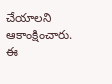చేయాలని ఆకాంక్షించారు. ఈ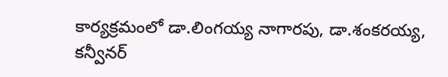కార్యక్రమంలో డా.లింగయ్య నాగారపు, డా.శంకరయ్య, కన్వీనర్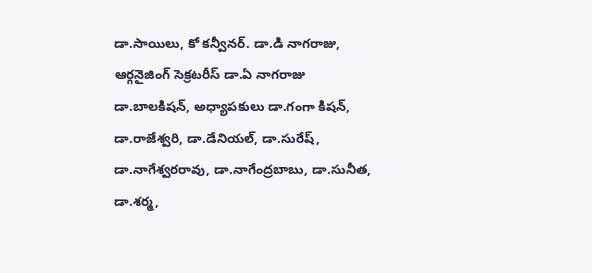డా.సాయిలు, కో కన్వీనర్. డా.డి నాగరాజు, ఆర్గనైజింగ్ సెక్రటరీస్ డా.ఏ నాగరాజు డా.బాలకిషన్, అధ్యాపకులు డా.గంగా కిషన్, డా.రాజేశ్వరి, డా.డేనియల్, డా.సురేష్, డా.నాగేశ్వరరావు, డా.నాగేంద్రబాబు, డా.సునీత, డా.శర్మ,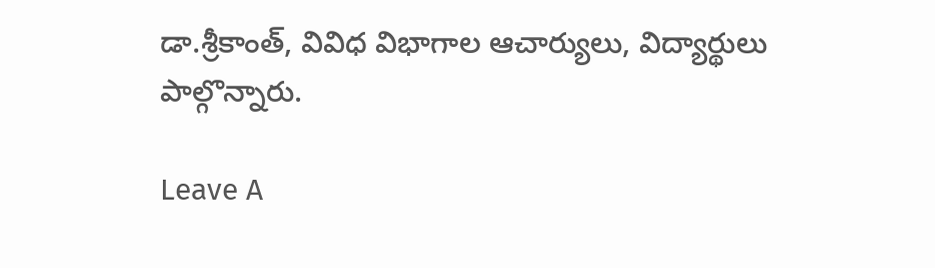డా.శ్రీకాంత్, వివిధ విభాగాల ఆచార్యులు, విద్యార్థులు పాల్గొన్నారు.

Leave A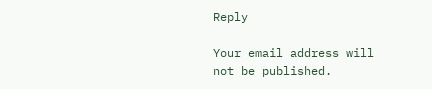Reply

Your email address will not be published.